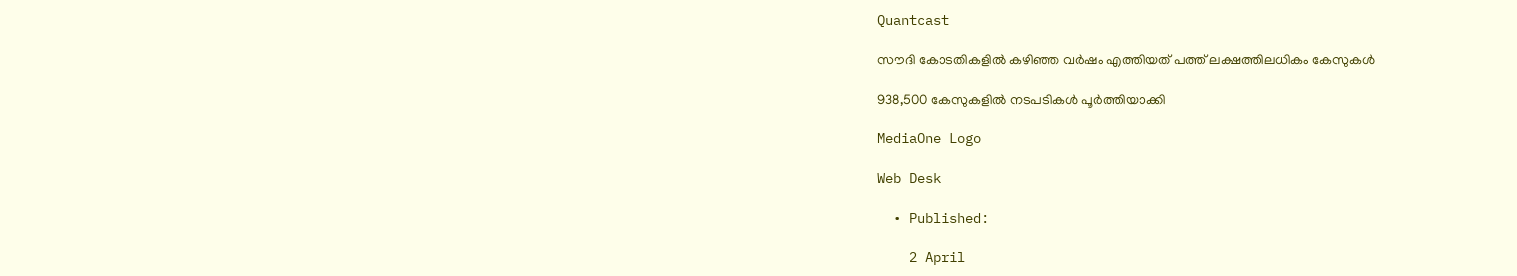Quantcast

സൗദി കോടതികളിൽ കഴിഞ്ഞ വർഷം എത്തിയത് പത്ത് ലക്ഷത്തിലധികം കേസുകൾ

938,500 കേസുകളിൽ നടപടികൾ പൂർത്തിയാക്കി

MediaOne Logo

Web Desk

  • Published:

    2 April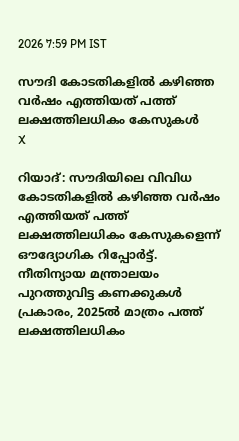2026 7:59 PM IST

സൗദി കോടതികളിൽ കഴിഞ്ഞ വർഷം എത്തിയത് പത്ത് ലക്ഷത്തിലധികം കേസുകൾ
X

റിയാദ്: സൗദിയിലെ വിവിധ കോടതികളിൽ കഴിഞ്ഞ വർഷം എത്തിയത് പത്ത് ലക്ഷത്തിലധികം കേസുകളെന്ന് ഔദ്യോഗിക റിപ്പോർട്ട്. നീതിന്യായ മന്ത്രാലയം പുറത്തുവിട്ട കണക്കുകൾ പ്രകാരം, 2025ൽ മാത്രം പത്ത് ലക്ഷത്തിലധികം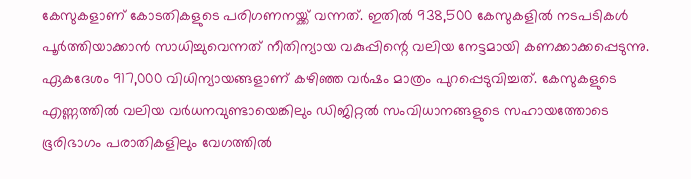കേസുകളാണ് കോടതികളുടെ പരിഗണനയ്ക്ക് വന്നത്. ഇതിൽ 938,500 കേസുകളിൽ നടപടികൾ പൂർത്തിയാക്കാൻ സാധിച്ചുവെന്നത് നീതിന്യായ വകുപ്പിന്റെ വലിയ നേട്ടമായി കണക്കാക്കപ്പെടുന്നു. ഏകദേശം 917,000 വിധിന്യായങ്ങളാണ് കഴിഞ്ഞ വർഷം മാത്രം പുറപ്പെടുവിച്ചത്. കേസുകളുടെ എണ്ണത്തിൽ വലിയ വർധനവുണ്ടായെങ്കിലും ഡിജിറ്റൽ സംവിധാനങ്ങളുടെ സഹായത്തോടെ ഭൂരിഭാഗം പരാതികളിലും വേഗത്തിൽ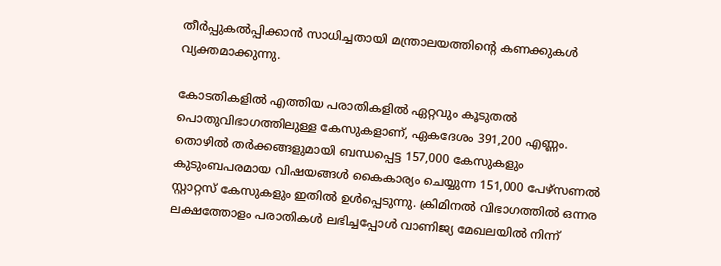തീർപ്പുകൽപ്പിക്കാൻ സാധിച്ചതായി മന്ത്രാലയത്തിന്റെ കണക്കുകൾ വ്യക്തമാക്കുന്നു.

കോടതികളിൽ എത്തിയ പരാതികളിൽ ഏറ്റവും കൂടുതൽ പൊതുവിഭാഗത്തിലുള്ള കേസുകളാണ്, ഏകദേശം 391,200 എണ്ണം. തൊഴിൽ തർക്കങ്ങളുമായി ബന്ധപ്പെട്ട 157,000 കേസുകളും കുടുംബപരമായ വിഷയങ്ങൾ കൈകാര്യം ചെയ്യുന്ന 151,000 പേഴ്‌സണൽ സ്റ്റാറ്റസ് കേസുകളും ഇതിൽ ഉൾപ്പെടുന്നു. ക്രിമിനൽ വിഭാഗത്തിൽ ഒന്നര ലക്ഷത്തോളം പരാതികൾ ലഭിച്ചപ്പോൾ വാണിജ്യ മേഖലയിൽ നിന്ന്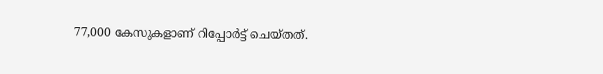77,000 കേസുകളാണ് റിപ്പോർട്ട് ചെയ്തത്.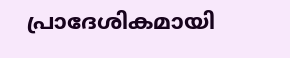പ്രാദേശികമായി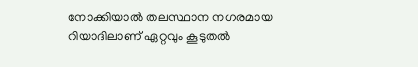നോക്കിയാൽ തലസ്ഥാന നഗരമായ റിയാദിലാണ് ഏറ്റവും കൂടുതൽ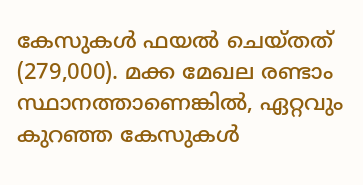കേസുകൾ ഫയൽ ചെയ്തത് (279,000). മക്ക മേഖല രണ്ടാം സ്ഥാനത്താണെങ്കിൽ, ഏറ്റവും കുറഞ്ഞ കേസുകൾ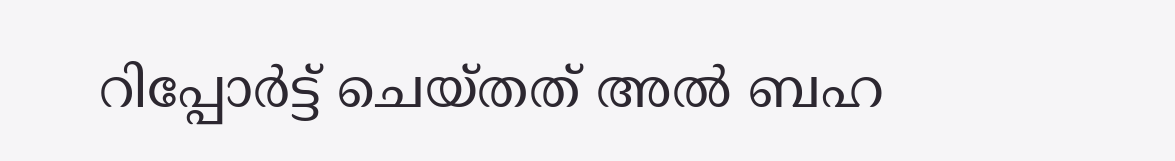റിപ്പോർട്ട് ചെയ്തത് അൽ ബഹ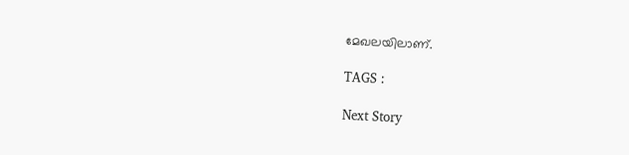മേഖലയിലാണ്.

TAGS :

Next Story